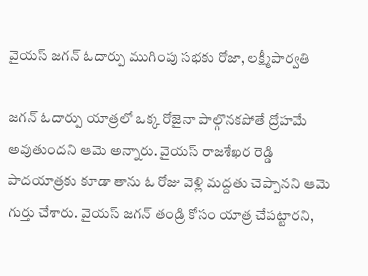వైయస్ జగన్ ఓదార్పు ముగింపు సభకు రోజా, లక్ష్మీపార్వతి

జగన్ ఓదార్పు యాత్రలో ఒక్క రోజైనా పాల్గొనకపోతే ద్రోహమే అవుతుందని ఆమె అన్నారు. వైయస్ రాజశేఖర రెడ్డి పాదయాత్రకు కూడా తాను ఓ రోజు వెళ్లి మద్దతు చెప్పానని ఆమె గుర్తు చేశారు. వైయస్ జగన్ తండ్రి కోసం యాత్ర చేపట్టారని,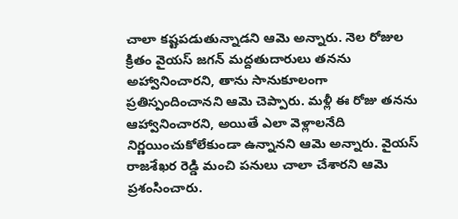చాలా కష్టపడుతున్నాడని ఆమె అన్నారు. నెల రోజుల క్రితం వైయస్ జగన్ మద్దతుదారులు తనను అహ్వానించారని, తాను సానుకూలంగా ప్రతిస్పందించానని ఆమె చెప్పారు. మళ్లీ ఈ రోజు తనను ఆహ్వానించారని, అయితే ఎలా వెళ్లాలనేది నిర్ణయించుకోలేకుండా ఉన్నానని ఆమె అన్నారు. వైయస్ రాజశేఖర రెడ్డి మంచి పనులు చాలా చేశారని ఆమె ప్రశంసించారు.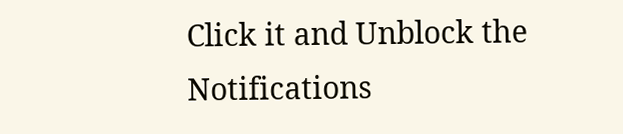Click it and Unblock the Notifications